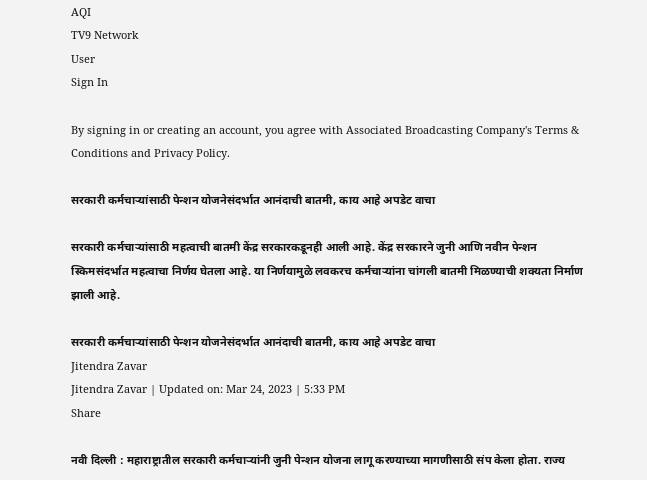AQI
TV9 Network
User
Sign In

By signing in or creating an account, you agree with Associated Broadcasting Company's Terms & Conditions and Privacy Policy.

सरकारी कर्मचाऱ्यांसाठी पेन्शन योजनेसंदर्भात आनंदाची बातमी, काय आहे अपडेट वाचा

सरकारी कर्मचाऱ्यांसाठी महत्वाची बातमी केंद्र सरकारकडूनही आली आहे. केंद्र सरकारने जुनी आणि नवीन पेन्शन स्किमसंदर्भात महत्वाचा निर्णय घेतला आहे. या निर्णयामुळे लवकरच कर्मचाऱ्यांना चांगली बातमी मिळण्याची शक्यता निर्माण झाली आहे.

सरकारी कर्मचाऱ्यांसाठी पेन्शन योजनेसंदर्भात आनंदाची बातमी, काय आहे अपडेट वाचा
Jitendra Zavar
Jitendra Zavar | Updated on: Mar 24, 2023 | 5:33 PM
Share

नवी दिल्ली : महाराष्ट्रातील सरकारी कर्मचाऱ्यांनी जुनी पेन्शन योजना लागू करण्याच्या मागणीसाठी संप केला होता. राज्य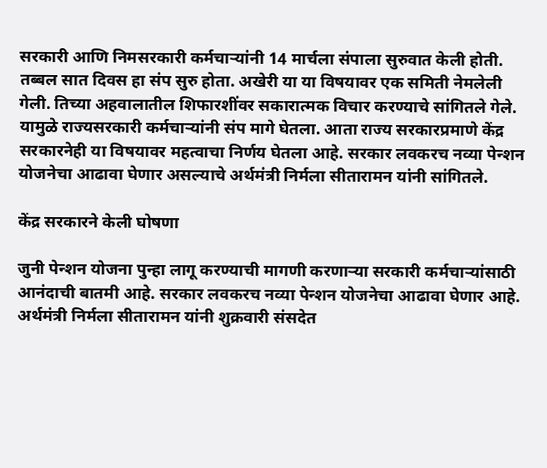सरकारी आणि निमसरकारी कर्मचाऱ्यांनी 14 मार्चला संपाला सुरुवात केली होती. तब्बल सात दिवस हा संप सुरु होता. अखेरी या या विषयावर एक समिती नेमलेली गेली. तिच्या अहवालातील शिफारशींवर सकारात्मक विचार करण्याचे सांगितले गेले. यामुळे राज्यसरकारी कर्मचाऱ्यांनी संप मागे घेतला. आता राज्य सरकारप्रमाणे केंद्र सरकारनेही या विषयावर महत्वाचा निर्णय घेतला आहे. सरकार लवकरच नव्या पेन्शन योजनेचा आढावा घेणार असल्याचे अर्थमंत्री निर्मला सीतारामन यांनी सांगितले.

केंद्र सरकारने केली घोषणा

जुनी पेन्शन योजना पुन्हा लागू करण्याची मागणी करणाऱ्या सरकारी कर्मचाऱ्यांसाठी आनंदाची बातमी आहे. सरकार लवकरच नव्या पेन्शन योजनेचा आढावा घेणार आहे. अर्थमंत्री निर्मला सीतारामन यांनी शुक्रवारी संसदेत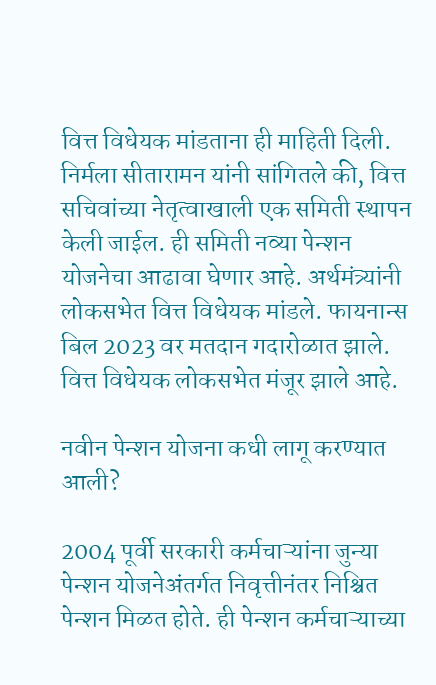वित्त विधेयक मांडताना ही माहिती दिली. निर्मला सीतारामन यांनी सांगितले की, वित्त सचिवांच्या नेतृत्वाखाली एक समिती स्थापन केली जाईल. ही समिती नव्या पेन्शन योजनेचा आढावा घेणार आहे. अर्थमंत्र्यांनी लोकसभेत वित्त विधेयक मांडले. फायनान्स बिल 2023 वर मतदान गदारोळात झाले. वित्त विधेयक लोकसभेत मंजूर झाले आहे.

नवीन पेन्शन योजना कधी लागू करण्यात आली?

2004 पूर्वी सरकारी कर्मचाऱ्यांना जुन्या पेन्शन योजनेअंतर्गत निवृत्तीनंतर निश्चित पेन्शन मिळत होते. ही पेन्शन कर्मचाऱ्याच्या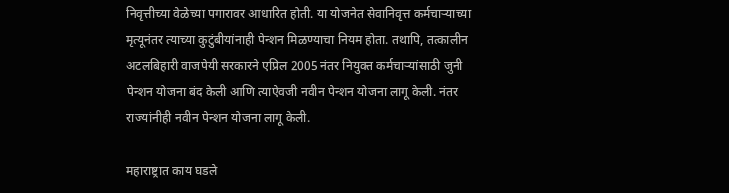निवृत्तीच्या वेळेच्या पगारावर आधारित होती. या योजनेत सेवानिवृत्त कर्मचाऱ्याच्या मृत्यूनंतर त्याच्या कुटुंबीयांनाही पेन्शन मिळण्याचा नियम होता. तथापि, तत्कालीन अटलबिहारी वाजपेयी सरकारने एप्रिल 2005 नंतर नियुक्त कर्मचार्‍यांसाठी जुनी पेन्शन योजना बंद केली आणि त्याऐवजी नवीन पेन्शन योजना लागू केली. नंतर राज्यांनीही नवीन पेन्शन योजना लागू केली.

महाराष्ट्रात काय घडले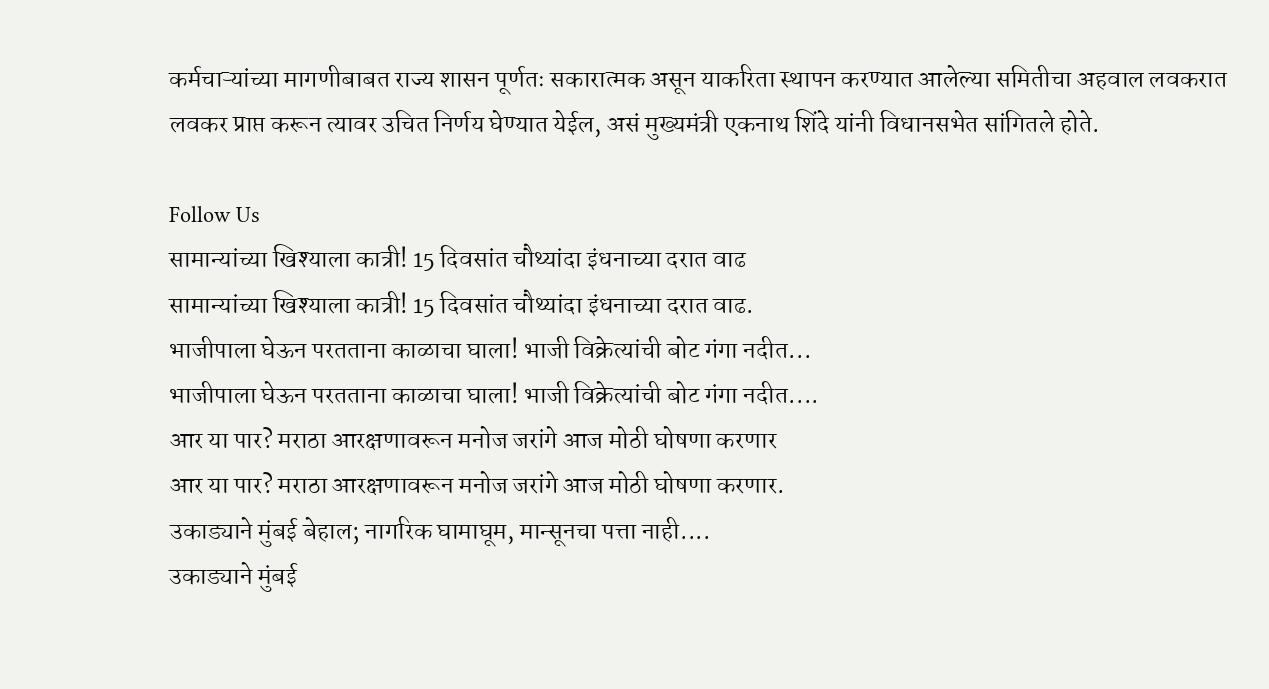कर्मचाऱ्यांच्या मागणीबाबत राज्य शासन पूर्णतः सकारात्मक असून याकरिता स्थापन करण्यात आलेल्या समितीचा अहवाल लवकरात लवकर प्राप्त करून त्यावर उचित निर्णय घेण्यात येईल, असं मुख्यमंत्री एकनाथ शिंदे यांनी विधानसभेत सांगितले होते.

Follow Us
सामान्यांच्या खिश्याला कात्री! 15 दिवसांत चौथ्यांदा इंधनाच्या दरात वाढ
सामान्यांच्या खिश्याला कात्री! 15 दिवसांत चौथ्यांदा इंधनाच्या दरात वाढ.
भाजीपाला घेऊन परतताना काळाचा घाला! भाजी विक्रेत्यांची बोट गंगा नदीत...
भाजीपाला घेऊन परतताना काळाचा घाला! भाजी विक्रेत्यांची बोट गंगा नदीत....
आर या पार? मराठा आरक्षणावरून मनोज जरांगे आज मोठी घोषणा करणार
आर या पार? मराठा आरक्षणावरून मनोज जरांगे आज मोठी घोषणा करणार.
उकाड्याने मुंबई बेहाल; नागरिक घामाघूम, मान्सूनचा पत्ता नाही....
उकाड्याने मुंबई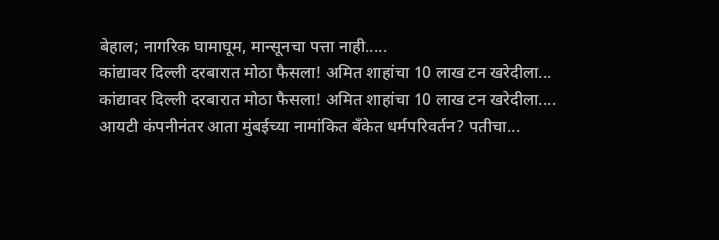बेहाल; नागरिक घामाघूम, मान्सूनचा पत्ता नाही.....
कांद्यावर दिल्ली दरबारात मोठा फैसला! अमित शाहांचा 10 लाख टन खरेदीला...
कांद्यावर दिल्ली दरबारात मोठा फैसला! अमित शाहांचा 10 लाख टन खरेदीला....
आयटी कंपनीनंतर आता मुंबईच्या नामांकित बँकेत धर्मपरिवर्तन? पतीचा...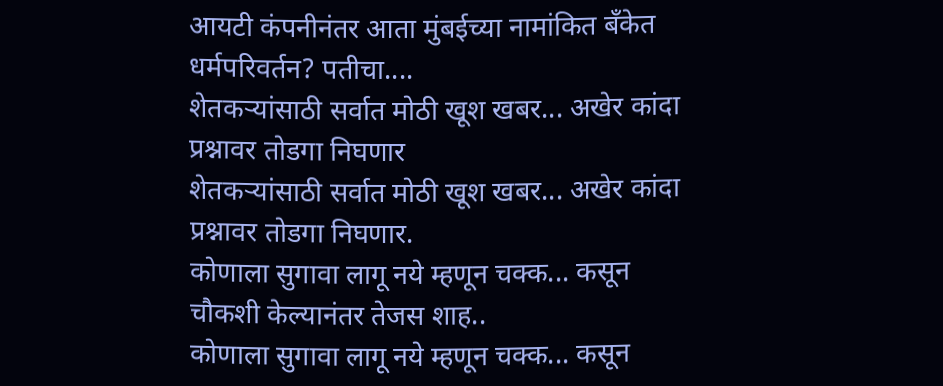आयटी कंपनीनंतर आता मुंबईच्या नामांकित बँकेत धर्मपरिवर्तन? पतीचा....
शेतकऱ्यांसाठी सर्वात मोठी खूश खबर... अखेर कांदा प्रश्नावर तोडगा निघणार
शेतकऱ्यांसाठी सर्वात मोठी खूश खबर... अखेर कांदा प्रश्नावर तोडगा निघणार.
कोणाला सुगावा लागू नये म्हणून चक्क... कसून चौकशी केल्यानंतर तेजस शाह..
कोणाला सुगावा लागू नये म्हणून चक्क... कसून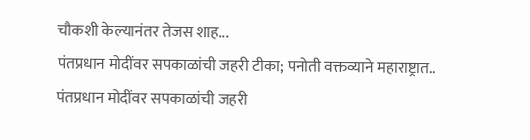चौकशी केल्यानंतर तेजस शाह...
पंतप्रधान मोदींवर सपकाळांची जहरी टीका; पनोती वक्तव्याने महाराष्ट्रात..
पंतप्रधान मोदींवर सपकाळांची जहरी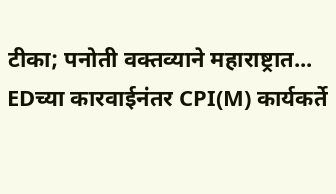टीका; पनोती वक्तव्याने महाराष्ट्रात...
EDच्या कारवाईनंतर CPI(M) कार्यकर्ते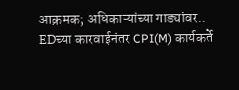आक्रमक; अधिकाऱ्यांच्या गाड्यांवर..
EDच्या कारवाईनंतर CPI(M) कार्यकर्ते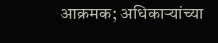आक्रमक; अधिकाऱ्यांच्या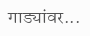गाड्यांवर...